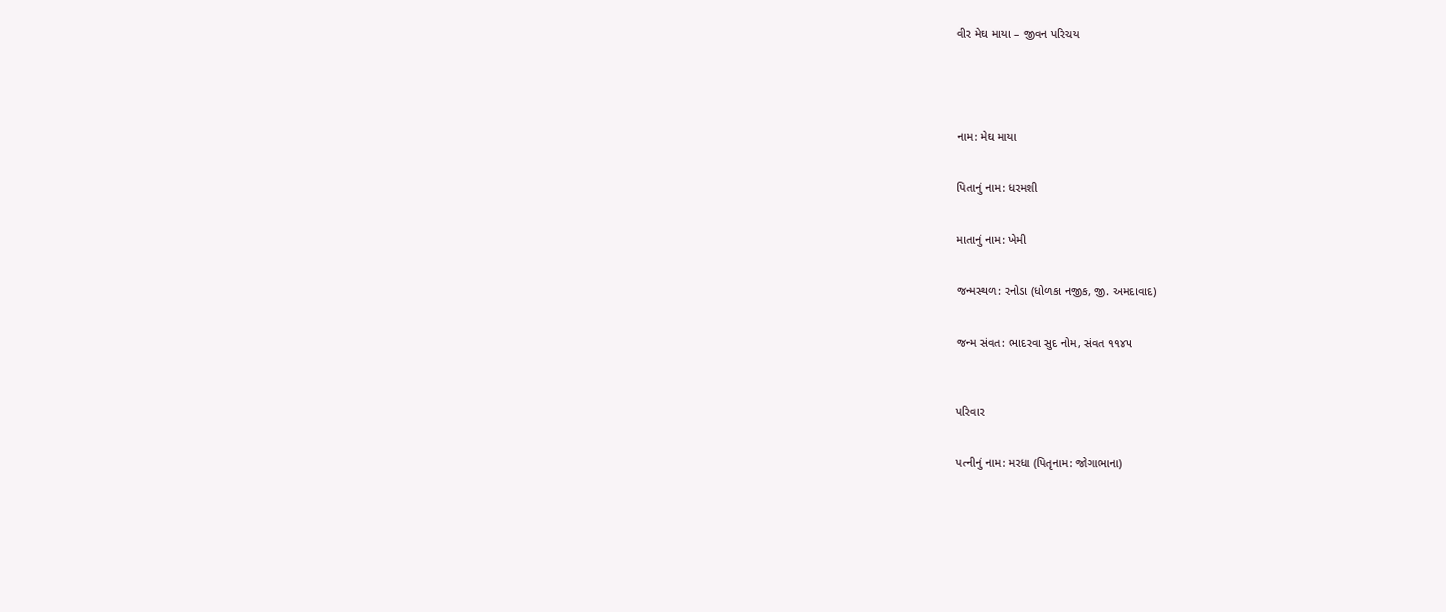વીર મેઘ માયા – જીવન પરિચય





નામ: મેઘ માયા


પિતાનું નામ: ધરમશી


માતાનું નામ: ખેમી


જન્મસ્થળ: રનોડા (ધોળકા નજીક, જી. અમદાવાદ)


જન્મ સંવત: ભાદરવા સુદ નોમ, સંવત ૧૧૪૫



પરિવાર


પત્નીનું નામ: મરધા (પિતૃનામ: જોગાભાના)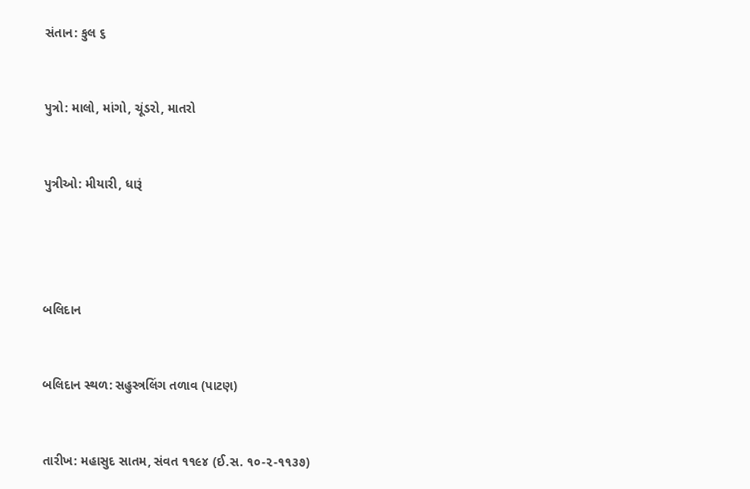સંતાન: કુલ ૬


પુત્રો: માલો, માંગો, ચૂંડરો, માતરો


પુત્રીઓ: મીયારી, ધારૂં




બલિદાન


બલિદાન સ્થળ: સહુસ્ત્રલિંગ તળાવ (પાટણ)


તારીખ: મહાસુદ સાતમ, સંવત ૧૧૯૪ (ઈ.સ. ૧૦-૨-૧૧૩૭)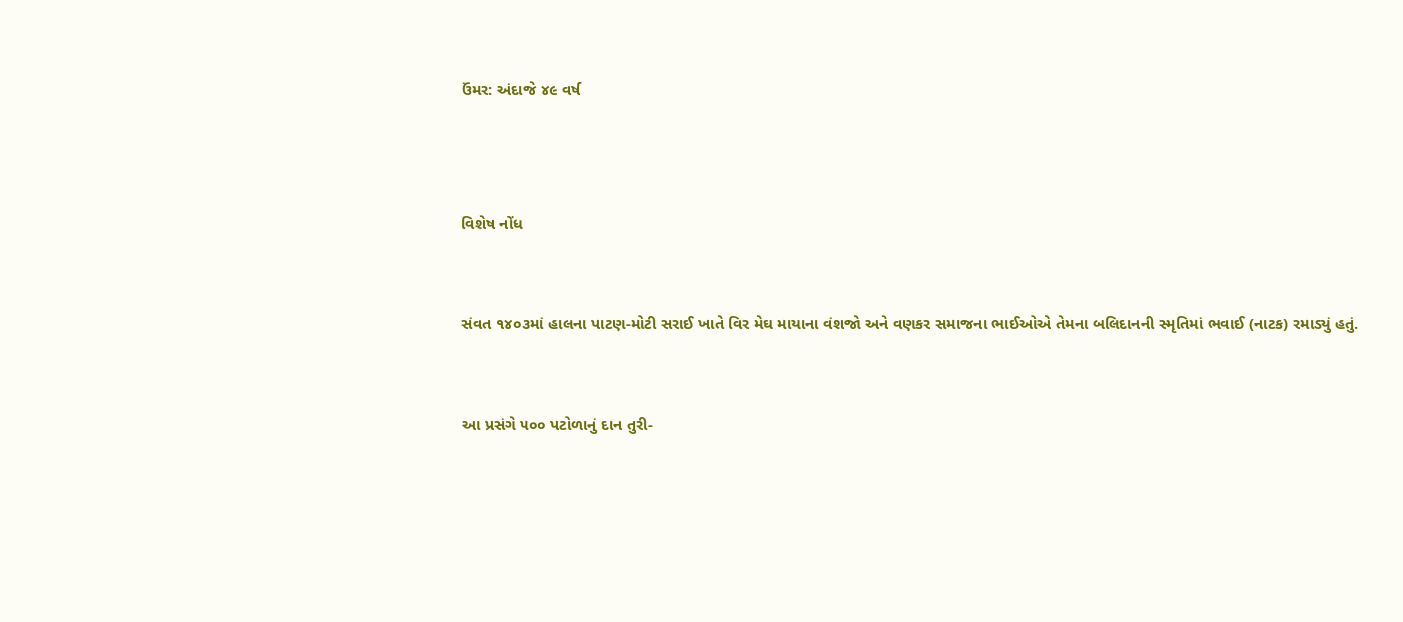ઉંમર: અંદાજે ૪૯ વર્ષ



વિશેષ નોંધ


સંવત ૧૪૦૩માં હાલના પાટણ-મોટી સરાઈ ખાતે વિર મેઘ માયાના વંશજો અને વણકર સમાજના ભાઈઓએ તેમના બલિદાનની સ્મૃતિમાં ભવાઈ (નાટક) રમાડ્યું હતું.


આ પ્રસંગે ૫૦૦ પટોળાનું દાન તુરી-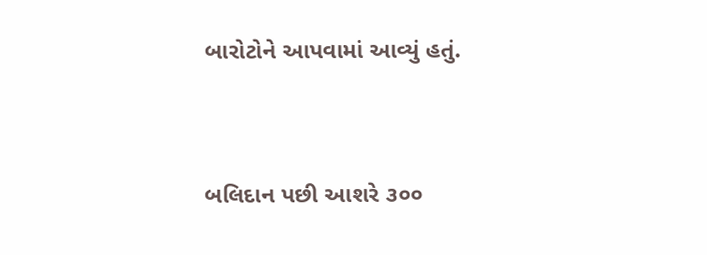બારોટોને આપવામાં આવ્યું હતું.


બલિદાન પછી આશરે ૩૦૦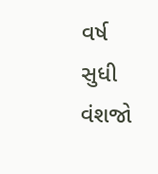વર્ષ સુધી વંશજો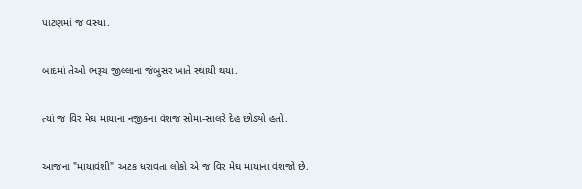પાટણમાં જ વસ્યા.


બાદમાં તેઓ ભરૂચ જીલ્લાના જંબુસર ખાતે સ્થાયી થયા.


ત્યાં જ વિર મેઘ માયાના નજીકના વંશજ સોમા-સાલરે દેહ છોડ્યો હતો.


આજના "માયાવંશી" અટક ધરાવતા લોકો એ જ વિર મેઘ માયાના વંશજો છે.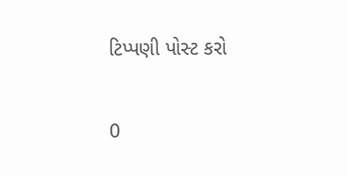ટિપ્પણી પોસ્ટ કરો

0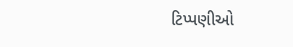ટિપ્પણીઓ